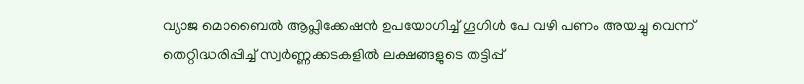വ്യാജ മൊബൈല്‍ ആപ്ലിക്കേഷന്‍ ഉപയോഗിച്ച് ഗൂഗിള്‍ പേ വഴി പണം അയച്ചു വെന്ന് തെറ്റിദ്ധരിപ്പിച്ച് സ്വര്‍ണ്ണക്കടകളില്‍ ലക്ഷങ്ങളുടെ തട്ടിപ്പ്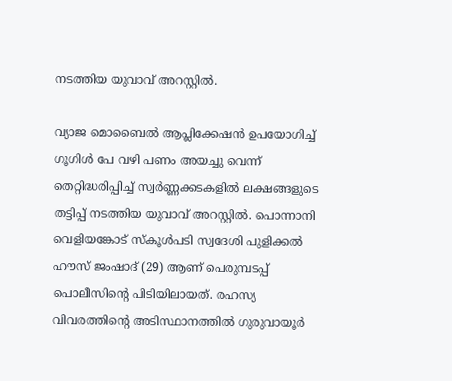നടത്തിയ യുവാവ് അറസ്റ്റിൽ.

വ്യാജ മൊബൈല്‍ ആപ്ലിക്കേഷന്‍ ഉപയോഗിച്ച് ഗൂഗിള്‍ പേ വഴി പണം അയച്ചു വെന്ന് തെറ്റിദ്ധരിപ്പിച്ച് സ്വര്‍ണ്ണക്കടകളില്‍ ലക്ഷങ്ങളുടെ തട്ടിപ്പ് നടത്തിയ യുവാവ് അറസ്റ്റിൽ. പൊന്നാനി വെളിയങ്കോട് സ്‌കൂള്‍പടി സ്വദേശി പുളിക്കല്‍ ഹൗസ് ജംഷാദ് (29) ആണ് പെരുമ്പടപ്പ് പൊലീസിന്റെ പിടിയിലായത്. രഹസ്യ വിവരത്തിന്റെ അടിസ്ഥാനത്തില്‍ ഗുരുവായൂര്‍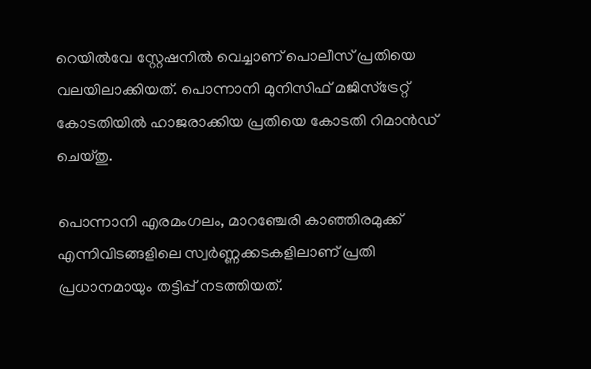റെയില്‍വേ സ്റ്റേഷനില്‍ വെച്ചാണ് പൊലീസ് പ്രതിയെ വലയിലാക്കിയത്. പൊന്നാനി മുനിസിഫ് മജിസ്ട്രേറ്റ് കോടതിയില്‍ ഹാജരാക്കിയ പ്രതിയെ കോടതി റിമാന്‍ഡ് ചെയ്തു.

പൊന്നാനി എരമംഗലം, മാറഞ്ചേരി കാഞ്ഞിരമുക്ക് എന്നിവിടങ്ങളിലെ സ്വര്‍ണ്ണക്കടകളിലാണ് പ്രതി പ്രധാനമായും തട്ടിപ്പ് നടത്തിയത്.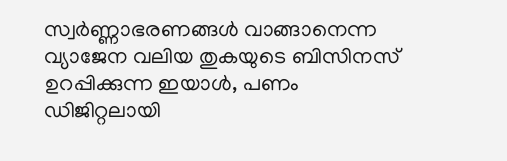സ്വര്‍ണ്ണാഭരണങ്ങള്‍ വാങ്ങാനെന്ന വ്യാജേന വലിയ തുകയുടെ ബിസിനസ് ഉറപ്പിക്കുന്ന ഇയാള്‍, പണം ഡിജിറ്റലായി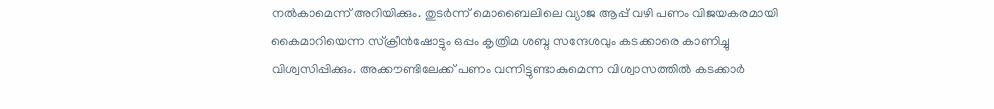നല്‍കാമെന്ന് അറിയിക്കും. തുടര്‍ന്ന് മൊബൈലിലെ വ്യാജ ആപ്പ് വഴി പണം വിജയകരമായി കൈമാറിയെന്ന സ്‌ക്രീന്‍ഷോട്ടും ഒപ്പം കൃത്രിമ ശബ്ദ സന്ദേശവും കടക്കാരെ കാണിച്ചു വിശ്വസിപ്പിക്കും. അക്കൗണ്ടിലേക്ക് പണം വന്നിട്ടുണ്ടാകുമെന്ന വിശ്വാസത്തില്‍ കടക്കാര്‍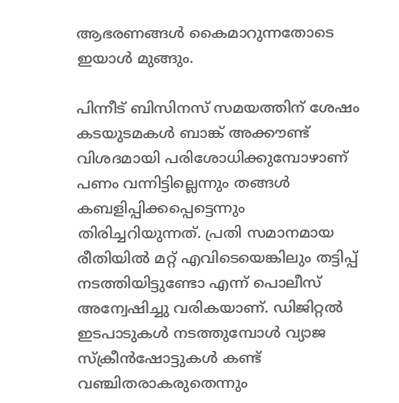ആഭരണങ്ങള്‍ കൈമാറുന്നതോടെ ഇയാള്‍ മുങ്ങും.

പിന്നീട് ബിസിനസ് സമയത്തിന് ശേഷം കടയുടമകള്‍ ബാങ്ക് അക്കൗണ്ട് വിശദമായി പരിശോധിക്കുമ്പോഴാണ് പണം വന്നിട്ടില്ലെന്നും തങ്ങള്‍ കബളിപ്പിക്കപ്പെട്ടെന്നും തിരിച്ചറിയുന്നത്. പ്രതി സമാനമായ രീതിയില്‍ മറ്റ് എവിടെയെങ്കിലും തട്ടിപ്പ് നടത്തിയിട്ടുണ്ടോ എന്ന് പൊലീസ് അന്വേഷിച്ചു വരികയാണ്. ഡിജിറ്റല്‍ ഇടപാടുകള്‍ നടത്തുമ്പോള്‍ വ്യാജ സ്‌ക്രീന്‍ഷോട്ടുകള്‍ കണ്ട് വഞ്ചിതരാകരുതെന്നും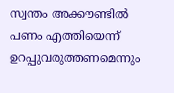സ്വന്തം അക്കൗണ്ടില്‍ പണം എത്തിയെന്ന് ഉറപ്പുവരുത്തണമെന്നും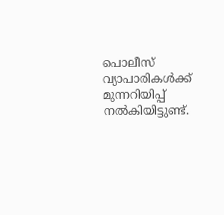പൊലീസ് വ്യാപാരികള്‍ക്ക് മുന്നറിയിപ്പ് നല്‍കിയിട്ടുണ്ട്.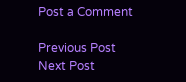Post a Comment

Previous Post Next Post